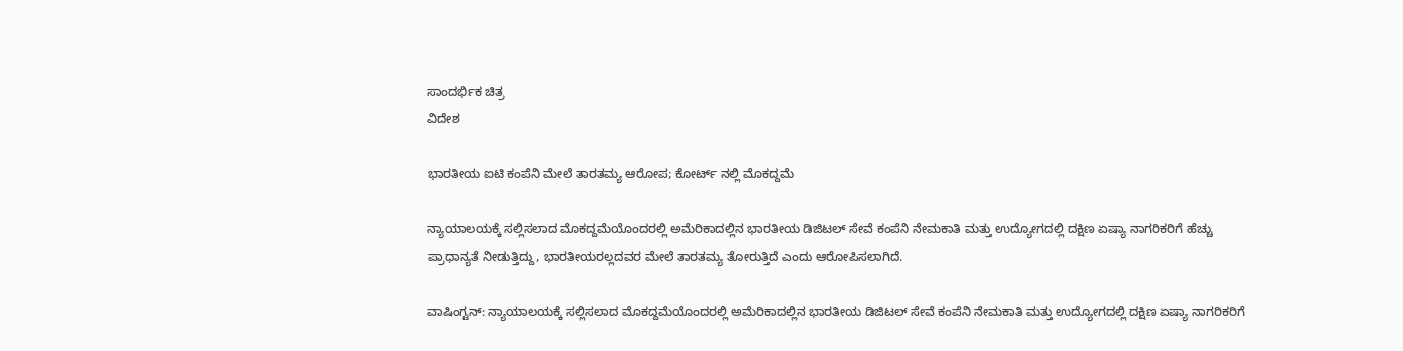ಸಾಂದರ್ಭಿಕ ಚಿತ್ರ
ವಿದೇಶ

ಭಾರತೀಯ ಐಟಿ ಕಂಪೆನಿ ಮೇಲೆ ತಾರತಮ್ಯ ಆರೋಪ; ಕೋರ್ಟ್ ನಲ್ಲಿ ಮೊಕದ್ದಮೆ

ನ್ಯಾಯಾಲಯಕ್ಕೆ ಸಲ್ಲಿಸಲಾದ ಮೊಕದ್ದಮೆಯೊಂದರಲ್ಲಿ ಅಮೆರಿಕಾದಲ್ಲಿನ ಭಾರತೀಯ ಡಿಜಿಟಲ್ ಸೇವೆ ಕಂಪೆನಿ ನೇಮಕಾತಿ ಮತ್ತು ಉದ್ಯೋಗದಲ್ಲಿ ದಕ್ಷಿಣ ಏಷ್ಯಾ ನಾಗರಿಕರಿಗೆ ಹೆಚ್ಚು ಪ್ರಾಧಾನ್ಯತೆ ನೀಡುತ್ತಿದ್ದು, ಭಾರತೀಯರಲ್ಲದವರ ಮೇಲೆ ತಾರತಮ್ಯ ತೋರುತ್ತಿದೆ ಎಂದು ಆರೋಪಿಸಲಾಗಿದೆ.

ವಾಷಿಂಗ್ಟನ್: ನ್ಯಾಯಾಲಯಕ್ಕೆ ಸಲ್ಲಿಸಲಾದ ಮೊಕದ್ದಮೆಯೊಂದರಲ್ಲಿ ಅಮೆರಿಕಾದಲ್ಲಿನ ಭಾರತೀಯ ಡಿಜಿಟಲ್ ಸೇವೆ ಕಂಪೆನಿ ನೇಮಕಾತಿ ಮತ್ತು ಉದ್ಯೋಗದಲ್ಲಿ ದಕ್ಷಿಣ ಏಷ್ಯಾ ನಾಗರಿಕರಿಗೆ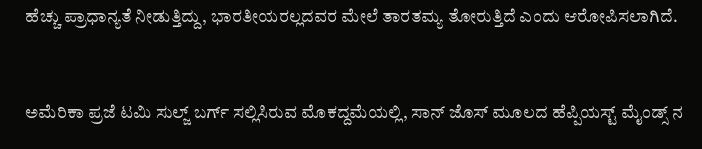ಹೆಚ್ಚು ಪ್ರಾಧಾನ್ಯತೆ ನೀಡುತ್ತಿದ್ದು, ಭಾರತೀಯರಲ್ಲದವರ ಮೇಲೆ ತಾರತಮ್ಯ ತೋರುತ್ತಿದೆ ಎಂದು ಆರೋಪಿಸಲಾಗಿದೆ.


ಅಮೆರಿಕಾ ಪ್ರಜೆ ಟಮಿ ಸುಲ್ಜ್ ಬರ್ಗ್ ಸಲ್ಲಿಸಿರುವ ಮೊಕದ್ದಮೆಯಲ್ಲಿ, ಸಾನ್ ಜೊಸ್ ಮೂಲದ ಹೆಪ್ಪಿಯಸ್ಟ್ ಮೈಂಡ್ಸ್ ನ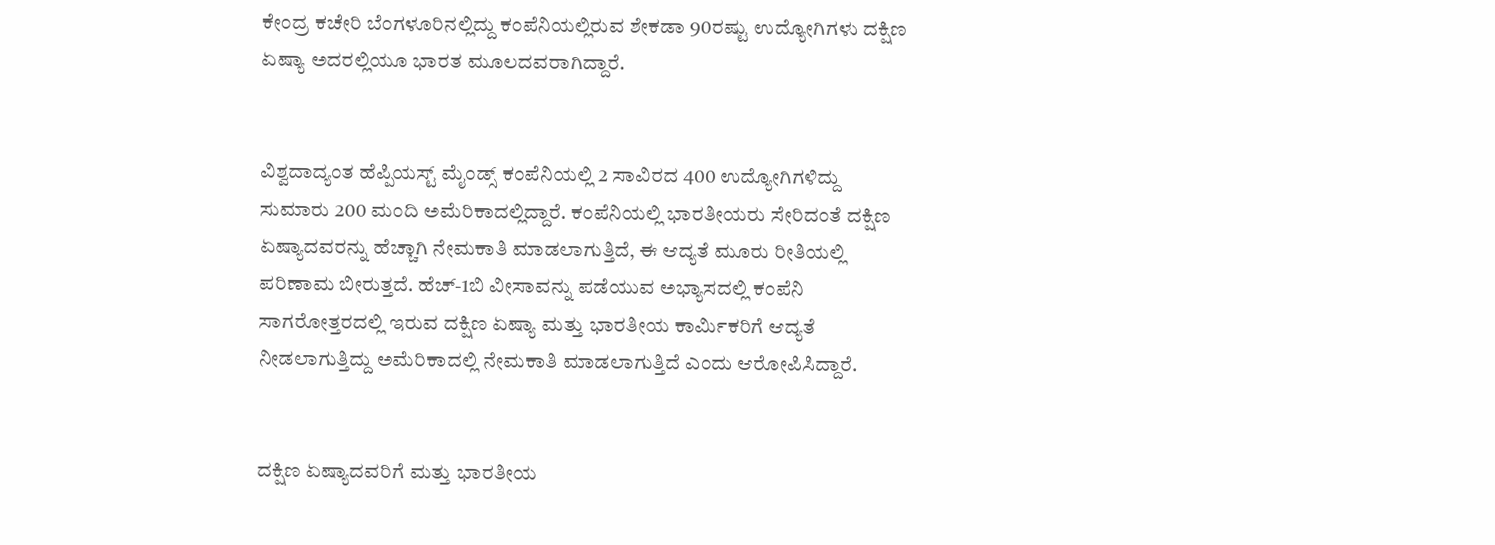ಕೇಂದ್ರ ಕಚೇರಿ ಬೆಂಗಳೂರಿನಲ್ಲಿದ್ದು ಕಂಪೆನಿಯಲ್ಲಿರುವ ಶೇಕಡಾ 90ರಷ್ಟು ಉದ್ಯೋಗಿಗಳು ದಕ್ಷಿಣ ಏಷ್ಯಾ ಅದರಲ್ಲಿಯೂ ಭಾರತ ಮೂಲದವರಾಗಿದ್ದಾರೆ.


ವಿಶ್ವದಾದ್ಯಂತ ಹೆಪ್ಪಿಯಸ್ಟ್ ಮೈಂಡ್ಸ್ ಕಂಪೆನಿಯಲ್ಲಿ 2 ಸಾವಿರದ 400 ಉದ್ಯೋಗಿಗಳಿದ್ದು ಸುಮಾರು 200 ಮಂದಿ ಅಮೆರಿಕಾದಲ್ಲಿದ್ದಾರೆ. ಕಂಪೆನಿಯಲ್ಲಿ ಭಾರತೀಯರು ಸೇರಿದಂತೆ ದಕ್ಷಿಣ ಏಷ್ಯಾದವರನ್ನು ಹೆಚ್ಚಾಗಿ ನೇಮಕಾತಿ ಮಾಡಲಾಗುತ್ತಿದೆ, ಈ ಆದ್ಯತೆ ಮೂರು ರೀತಿಯಲ್ಲಿ ಪರಿಣಾಮ ಬೀರುತ್ತದೆ. ಹೆಚ್-1ಬಿ ವೀಸಾವನ್ನು ಪಡೆಯುವ ಅಭ್ಯಾಸದಲ್ಲಿ ಕಂಪೆನಿ ಸಾಗರೋತ್ತರದಲ್ಲಿ ಇರುವ ದಕ್ಷಿಣ ಏಷ್ಯಾ ಮತ್ತು ಭಾರತೀಯ ಕಾರ್ಮಿಕರಿಗೆ ಆದ್ಯತೆ ನೀಡಲಾಗುತ್ತಿದ್ದು ಅಮೆರಿಕಾದಲ್ಲಿ ನೇಮಕಾತಿ ಮಾಡಲಾಗುತ್ತಿದೆ ಎಂದು ಆರೋಪಿಸಿದ್ದಾರೆ.


ದಕ್ಷಿಣ ಏಷ್ಯಾದವರಿಗೆ ಮತ್ತು ಭಾರತೀಯ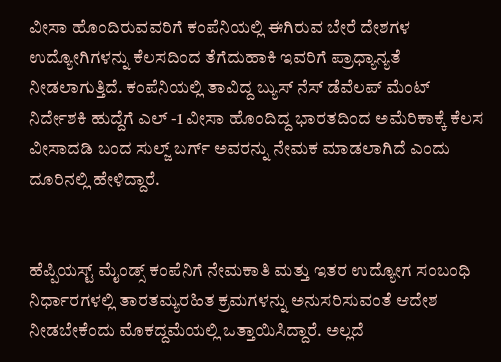ವೀಸಾ ಹೊಂದಿರುವವರಿಗೆ ಕಂಪೆನಿಯಲ್ಲಿ ಈಗಿರುವ ಬೇರೆ ದೇಶಗಳ ಉದ್ಯೋಗಿಗಳನ್ನು ಕೆಲಸದಿಂದ ತೆಗೆದುಹಾಕಿ ಇವರಿಗೆ ಪ್ರಾಧ್ಯಾನ್ಯತೆ ನೀಡಲಾಗುತ್ತಿದೆ. ಕಂಪೆನಿಯಲ್ಲಿ ತಾವಿದ್ದ ಬ್ಯುಸ್ ನೆಸ್ ಡೆವೆಲಪ್ ಮೆಂಟ್ ನಿರ್ದೇಶಕಿ ಹುದ್ದೆಗೆ ಎಲ್ -1 ವೀಸಾ ಹೊಂದಿದ್ದ ಭಾರತದಿಂದ ಅಮೆರಿಕಾಕ್ಕೆ ಕೆಲಸ ವೀಸಾದಡಿ ಬಂದ ಸುಲ್ಜ್ ಬರ್ಗ್ ಅವರನ್ನು ನೇಮಕ ಮಾಡಲಾಗಿದೆ ಎಂದು ದೂರಿನಲ್ಲಿ ಹೇಳಿದ್ದಾರೆ.


ಹೆಪ್ಪಿಯಸ್ಟ್ ಮೈಂಡ್ಸ್ ಕಂಪೆನಿಗೆ ನೇಮಕಾತಿ ಮತ್ತು ಇತರ ಉದ್ಯೋಗ ಸಂಬಂಧಿ ನಿರ್ಧಾರಗಳಲ್ಲಿ ತಾರತಮ್ಯರಹಿತ ಕ್ರಮಗಳನ್ನು ಅನುಸರಿಸುವಂತೆ ಆದೇಶ ನೀಡಬೇಕೆಂದು ಮೊಕದ್ದಮೆಯಲ್ಲಿ ಒತ್ತಾಯಿಸಿದ್ದಾರೆ. ಅಲ್ಲದೆ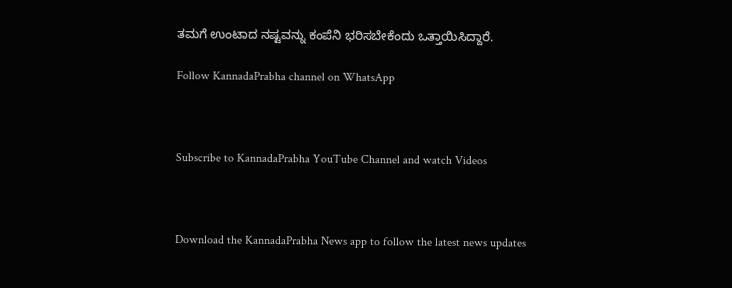ತಮಗೆ ಉಂಟಾದ ನಷ್ಟವನ್ನು ಕಂಪೆನಿ ಭರಿಸಬೇಕೆಂದು ಒತ್ತಾಯಿಸಿದ್ದಾರೆ.

Follow KannadaPrabha channel on WhatsApp



Subscribe to KannadaPrabha YouTube Channel and watch Videos



Download the KannadaPrabha News app to follow the latest news updates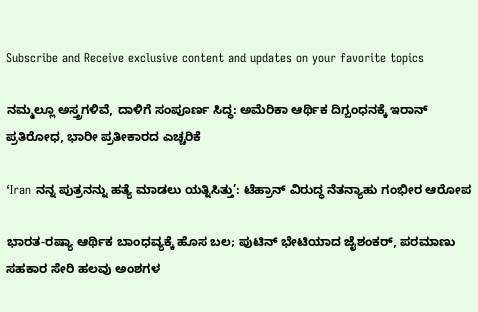Subscribe and Receive exclusive content and updates on your favorite topics

ನಮ್ಮಲ್ಲೂ ಅಸ್ತ್ರಗಳಿವೆ, ದಾಳಿಗೆ ಸಂಪೂರ್ಣ ಸಿದ್ಧ: ಅಮೆರಿಕಾ ಆರ್ಥಿಕ ದಿಗ್ಬಂಧನಕ್ಕೆ ಇರಾನ್‌ ಪ್ರತಿರೋಧ, ಭಾರೀ ಪ್ರತೀಕಾರದ ಎಚ್ಚರಿಕೆ

‘Iran ನನ್ನ ಪುತ್ರನನ್ನು ಹತ್ಯೆ ಮಾಡಲು ಯತ್ನಿಸಿತ್ತು’: ಟೆಹ್ರಾನ್‌ ವಿರುದ್ಧ ನೆತನ್ಯಾಹು ಗಂಭೀರ ಆರೋಪ

ಭಾರತ-ರಷ್ಯಾ ಆರ್ಥಿಕ ಬಾಂಧವ್ಯಕ್ಕೆ ಹೊಸ ಬಲ; ಪುಟಿನ್ ಭೇಟಿಯಾದ ಜೈಶಂಕರ್, ಪರಮಾಣು ಸಹಕಾರ ಸೇರಿ ಹಲವು ಅಂಶಗಳ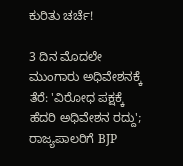ಕುರಿತು ಚರ್ಚೆ!

3 ದಿನ ಮೊದಲೇ ಮುಂಗಾರು ಅಧಿವೇಶನಕ್ಕೆ ತೆರೆ: 'ವಿರೋಧ ಪಕ್ಷಕ್ಕೆ ಹೆದರಿ ಅಧಿವೇಶನ ರದ್ದು'; ರಾಜ್ಯಪಾಲರಿಗೆ BJP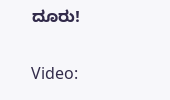ದೂರು!

Video: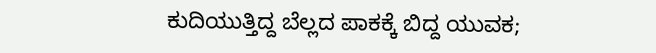ಕುದಿಯುತ್ತಿದ್ದ ಬೆಲ್ಲದ ಪಾಕಕ್ಕೆ ಬಿದ್ದ ಯುವಕ;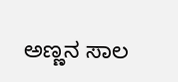ಅಣ್ಣನ ಸಾಲ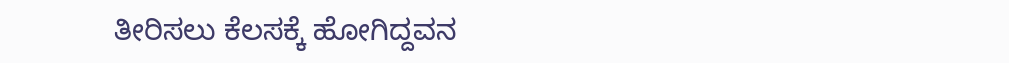ತೀರಿಸಲು ಕೆಲಸಕ್ಕೆ ಹೋಗಿದ್ದವನ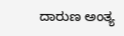ದಾರುಣ ಅಂತ್ಯ